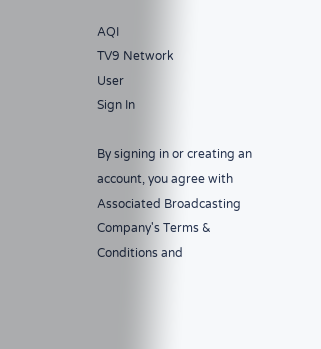AQI
TV9 Network
User
Sign In

By signing in or creating an account, you agree with Associated Broadcasting Company's Terms & Conditions and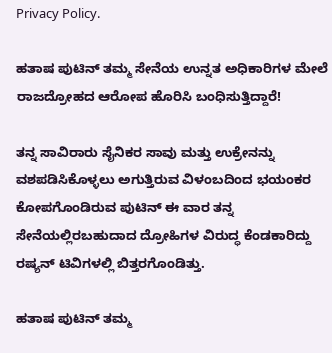Privacy Policy.

ಹತಾಷ ಪುಟಿನ್ ತಮ್ಮ ಸೇನೆಯ ಉನ್ನತ ಅಧಿಕಾರಿಗಳ ಮೇಲೆ ರಾಜದ್ರೋಹದ ಆರೋಪ ಹೊರಿಸಿ ಬಂಧಿಸುತ್ತಿದ್ದಾರೆ!

ತನ್ನ ಸಾವಿರಾರು ಸೈನಿಕರ ಸಾವು ಮತ್ತು ಉಕ್ರೇನನ್ನು ವಶಪಡಿಸಿಕೊಳ್ಳಲು ಅಗುತ್ತಿರುವ ವಿಳಂಬದಿಂದ ಭಯಂಕರ ಕೋಪಗೊಂಡಿರುವ ಪುಟಿನ್ ಈ ವಾರ ತನ್ನ ಸೇನೆಯಲ್ಲಿರಬಹುದಾದ ದ್ರೋಹಿಗಳ ವಿರುದ್ಧ ಕೆಂಡಕಾರಿದ್ದು ರಷ್ಯನ್ ಟಿವಿಗಳಲ್ಲಿ ಬಿತ್ತರಗೊಂಡಿತ್ತು.

ಹತಾಷ ಪುಟಿನ್ ತಮ್ಮ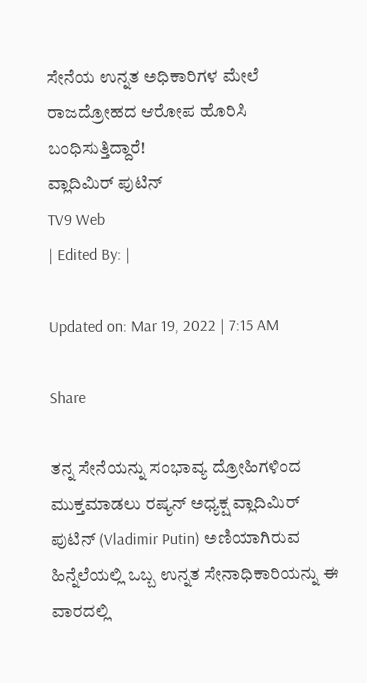ಸೇನೆಯ ಉನ್ನತ ಅಧಿಕಾರಿಗಳ ಮೇಲೆ ರಾಜದ್ರೋಹದ ಆರೋಪ ಹೊರಿಸಿ ಬಂಧಿಸುತ್ತಿದ್ದಾರೆ!
ವ್ಲಾದಿಮಿರ್ ಪುಟಿನ್
TV9 Web
| Edited By: |

Updated on: Mar 19, 2022 | 7:15 AM

Share

ತನ್ನ ಸೇನೆಯನ್ನು ಸಂಭಾವ್ಯ ದ್ರೋಹಿಗಳಿಂದ ಮುಕ್ತಮಾಡಲು ರಷ್ಯನ್ ಅಧ್ಯಕ್ಷ ವ್ಲಾದಿಮಿರ್ ಪುಟಿನ್ (Vladimir Putin) ಅಣಿಯಾಗಿರುವ ಹಿನ್ನೆಲೆಯಲ್ಲಿ ಒಬ್ಬ ಉನ್ನತ ಸೇನಾಧಿಕಾರಿಯನ್ನು ಈ ವಾರದಲ್ಲಿ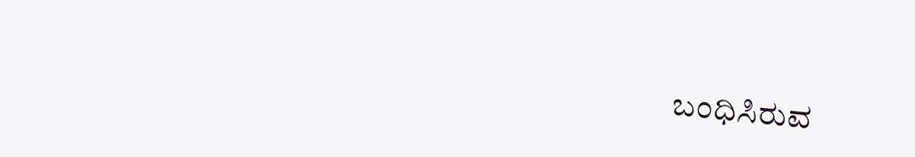ಬಂಧಿಸಿರುವ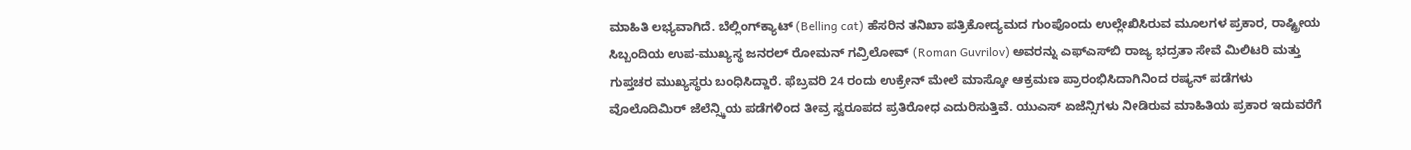ಮಾಹಿತಿ ಲಭ್ಯವಾಗಿದೆ. ಬೆಲ್ಲಿಂಗ್‌ಕ್ಯಾಟ್ (Belling cat) ಹೆಸರಿನ ತನಿಖಾ ಪತ್ರಿಕೋದ್ಯಮದ ಗುಂಪೊಂದು ಉಲ್ಲೇಖಿಸಿರುವ ಮೂಲಗಳ ಪ್ರಕಾರ, ರಾಷ್ಟ್ರೀಯ ಸಿಬ್ಬಂದಿಯ ಉಪ-ಮುಖ್ಯಸ್ಥ ಜನರಲ್ ರೋಮನ್ ಗವ್ರಿಲೋವ್ (Roman Guvrilov) ಅವರನ್ನು ಎಫ್‌ಎಸ್‌ಬಿ ರಾಜ್ಯ ಭದ್ರತಾ ಸೇವೆ ಮಿಲಿಟರಿ ಮತ್ತು ಗುಪ್ತಚರ ಮುಖ್ಯಸ್ಥರು ಬಂಧಿಸಿದ್ದಾರೆ. ಫೆಬ್ರವರಿ 24 ರಂದು ಉಕ್ರೇನ್ ಮೇಲೆ ಮಾಸ್ಕೋ ಆಕ್ರಮಣ ಪ್ರಾರಂಭಿಸಿದಾಗಿನಿಂದ ರಷ್ಯನ್ ಪಡೆಗಳು ವೊಲೊದಿಮಿರ್ ಜೆಲೆನ್ಸ್ಕಿಯ ಪಡೆಗಳಿಂದ ತೀವ್ರ ಸ್ವರೂಪದ ಪ್ರತಿರೋಧ ಎದುರಿಸುತ್ತಿವೆ. ಯುಎಸ್ ಏಜೆನ್ಸಿಗಳು ನೀಡಿರುವ ಮಾಹಿತಿಯ ಪ್ರಕಾರ ಇದುವರೆಗೆ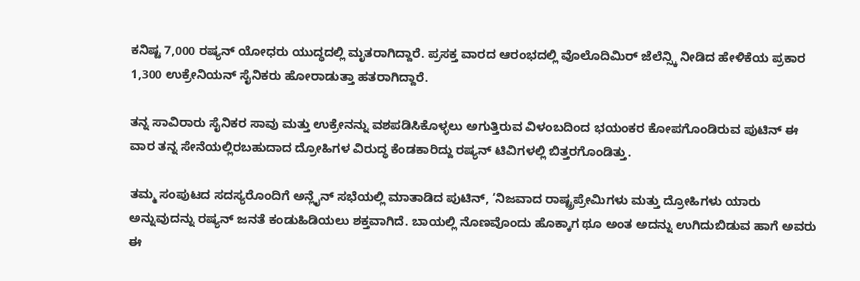ಕನಿಷ್ಟ 7,000 ರಷ್ಯನ್ ಯೋಧರು ಯುದ್ಧದಲ್ಲಿ ಮೃತರಾಗಿದ್ದಾರೆ. ಪ್ರಸಕ್ತ ವಾರದ ಆರಂಭದಲ್ಲಿ ವೊಲೊದಿಮಿರ್ ಜೆಲೆನ್ಸ್ಕಿ ನೀಡಿದ ಹೇಳಿಕೆಯ ಪ್ರಕಾರ 1,300 ಉಕ್ರೇನಿಯನ್ ಸೈನಿಕರು ಹೋರಾಡುತ್ತಾ ಹತರಾಗಿದ್ದಾರೆ.

ತನ್ನ ಸಾವಿರಾರು ಸೈನಿಕರ ಸಾವು ಮತ್ತು ಉಕ್ರೇನನ್ನು ವಶಪಡಿಸಿಕೊಳ್ಳಲು ಅಗುತ್ತಿರುವ ವಿಳಂಬದಿಂದ ಭಯಂಕರ ಕೋಪಗೊಂಡಿರುವ ಪುಟಿನ್ ಈ ವಾರ ತನ್ನ ಸೇನೆಯಲ್ಲಿರಬಹುದಾದ ದ್ರೋಹಿಗಳ ವಿರುದ್ಧ ಕೆಂಡಕಾರಿದ್ದು ರಷ್ಯನ್ ಟಿವಿಗಳಲ್ಲಿ ಬಿತ್ತರಗೊಂಡಿತ್ತು.

ತಮ್ಮ ಸಂಪುಟದ ಸದಸ್ಯರೊಂದಿಗೆ ಅನ್ಲೈನ್ ಸಭೆಯಲ್ಲಿ ಮಾತಾಡಿದ ಪುಟಿನ್, ‘ನಿಜವಾದ ರಾಷ್ಟ್ರಪ್ರೇಮಿಗಳು ಮತ್ತು ದ್ರೋಹಿಗಳು ಯಾರು ಅನ್ನುವುದನ್ನು ರಷ್ಯನ್ ಜನತೆ ಕಂಡುಹಿಡಿಯಲು ಶಕ್ತವಾಗಿದೆ. ಬಾಯಲ್ಲಿ ನೊಣವೊಂದು ಹೊಕ್ಕಾಗ ಥೂ ಅಂತ ಅದನ್ನು ಉಗಿದುಬಿಡುವ ಹಾಗೆ ಅವರು ಈ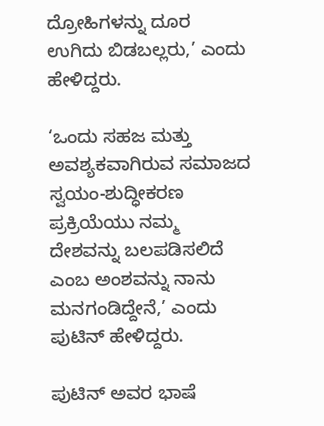ದ್ರೋಹಿಗಳನ್ನು ದೂರ ಉಗಿದು ಬಿಡಬಲ್ಲರು,’ ಎಂದು ಹೇಳಿದ್ದರು.

‘ಒಂದು ಸಹಜ ಮತ್ತು ಅವಶ್ಯಕವಾಗಿರುವ ಸಮಾಜದ ಸ್ವಯಂ-ಶುದ್ಧೀಕರಣ ಪ್ರಕ್ರಿಯೆಯು ನಮ್ಮ ದೇಶವನ್ನು ಬಲಪಡಿಸಲಿದೆ ಎಂಬ ಅಂಶವನ್ನು ನಾನು ಮನಗಂಡಿದ್ದೇನೆ,’ ಎಂದು ಪುಟಿನ್ ಹೇಳಿದ್ದರು.

ಪುಟಿನ್ ಅವರ ಭಾಷೆ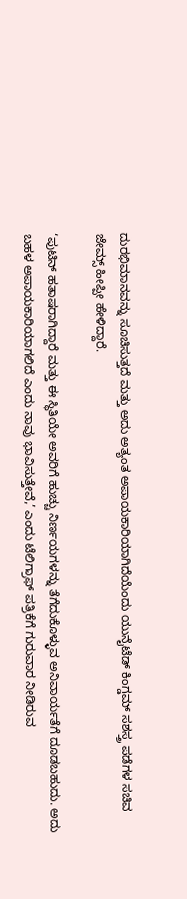ದುರಭಿಮಾನವನ್ನು ಸೂಚಿಸುತ್ತದೆ ಮತ್ತು ಅದು ಅತ್ಯಂತ ಅಪಾಯಕಾರಿಯಾಗಿದೆಯೆಂದು ಯುನೈಟೆಡ್ ಕಿಂಗ್ಡಮ್ ಸಶಸ್ತ್ರ ಪಡೆಗಳ ಸಚಿವ ಜೇಮ್ಸ್ ಹೀಪ್ಪೀ ಹೇಳಿದ್ದಾರೆ.

‘ಪುಟಿನ್ ಹತಾಷರಾಗಿದ್ದಾರೆ ಮತ್ತು ಈ ಸ್ಥಿತಿಯೇ ಅವರಿಗೆ ಹುಚ್ಚು ನಿರ್ಣಯಗಳನ್ನು ತೆಗೆದುಕೊಳ್ಳುವ ಅನಿವಾರ್ಯತೆಗೆ ದೂಡಬಹುದು. ಅದು ಬಹಳ ಅಪಾಯಕಾರಿಯಾಗಲಿದೆ ಎಂದು ನಾವು ಭಾವಿಸುತ್ತೇವೆ,’ ಎಂದು ಟೆಲಿಗ್ರಾಫ್ ಪತ್ರಿಕೆಗೆ ಗುರುವಾರ ನೀಡಿರುವ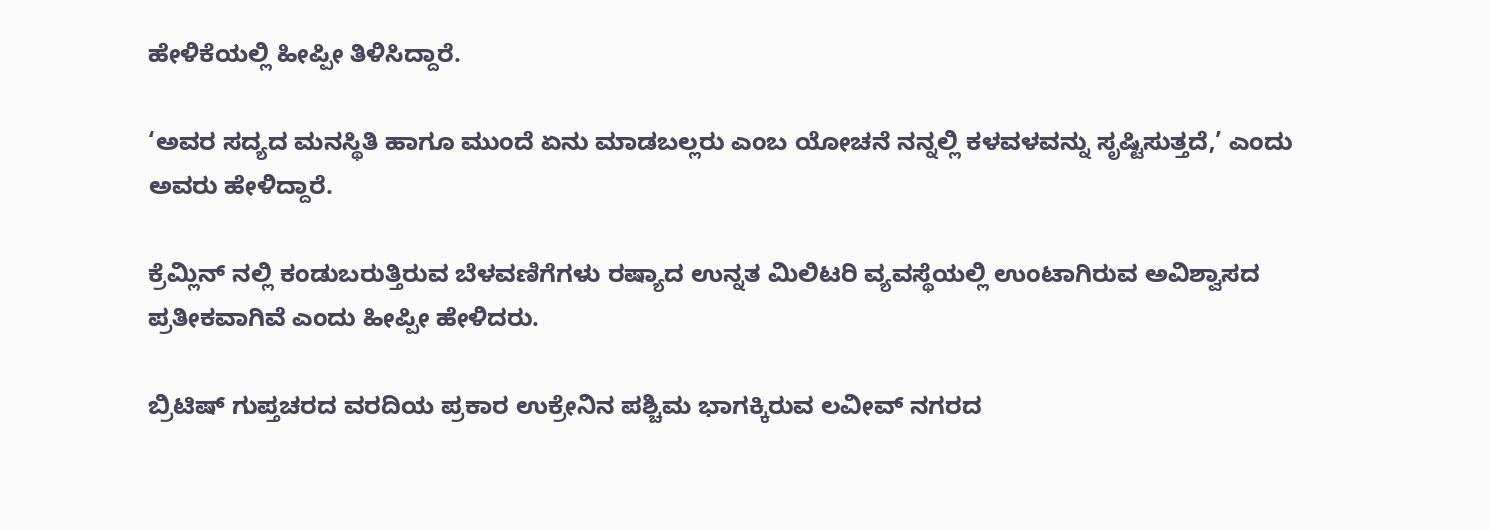ಹೇಳಿಕೆಯಲ್ಲಿ ಹೀಪ್ಪೀ ತಿಳಿಸಿದ್ದಾರೆ.

‘ಅವರ ಸದ್ಯದ ಮನಸ್ಥಿತಿ ಹಾಗೂ ಮುಂದೆ ಏನು ಮಾಡಬಲ್ಲರು ಎಂಬ ಯೋಚನೆ ನನ್ನಲ್ಲಿ ಕಳವಳವನ್ನು ಸೃಷ್ಟಿಸುತ್ತದೆ,’ ಎಂದು ಅವರು ಹೇಳಿದ್ದಾರೆ.

ಕ್ರೆಮ್ಲಿನ್ ನಲ್ಲಿ ಕಂಡುಬರುತ್ತಿರುವ ಬೆಳವಣಿಗೆಗಳು ರಷ್ಯಾದ ಉನ್ನತ ಮಿಲಿಟರಿ ವ್ಯವಸ್ಥೆಯಲ್ಲಿ ಉಂಟಾಗಿರುವ ಅವಿಶ್ವಾಸದ ಪ್ರತೀಕವಾಗಿವೆ ಎಂದು ಹೀಪ್ಪೀ ಹೇಳಿದರು.

ಬ್ರಿಟಿಷ್ ಗುಪ್ತಚರದ ವರದಿಯ ಪ್ರಕಾರ ಉಕ್ರೇನಿನ ಪಶ್ಚಿಮ ಭಾಗಕ್ಕಿರುವ ಲವೀವ್ ನಗರದ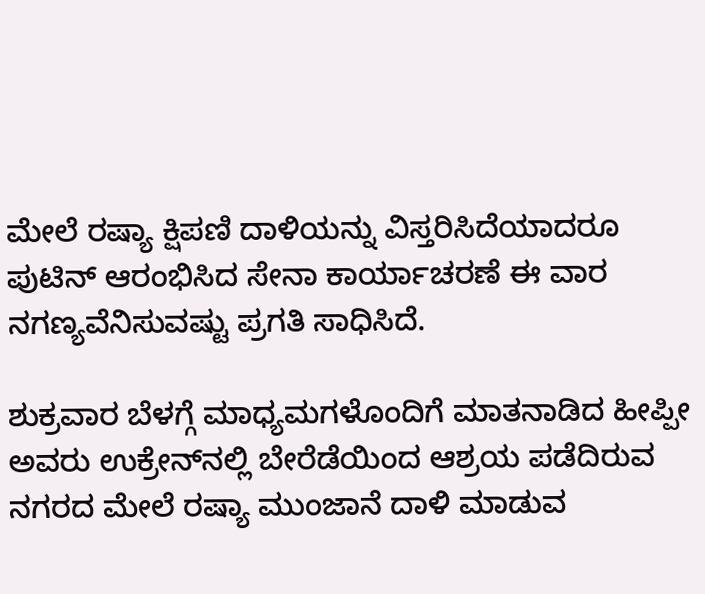ಮೇಲೆ ರಷ್ಯಾ ಕ್ಷಿಪಣಿ ದಾಳಿಯನ್ನು ವಿಸ್ತರಿಸಿದೆಯಾದರೂ ಪುಟಿನ್ ಆರಂಭಿಸಿದ ಸೇನಾ ಕಾರ್ಯಾಚರಣೆ ಈ ವಾರ ನಗಣ್ಯವೆನಿಸುವಷ್ಟು ಪ್ರಗತಿ ಸಾಧಿಸಿದೆ.

ಶುಕ್ರವಾರ ಬೆಳಗ್ಗೆ ಮಾಧ್ಯಮಗಳೊಂದಿಗೆ ಮಾತನಾಡಿದ ಹೀಪ್ಪೀ ಅವರು ಉಕ್ರೇನ್‌ನಲ್ಲಿ ಬೇರೆಡೆಯಿಂದ ಆಶ್ರಯ ಪಡೆದಿರುವ ನಗರದ ಮೇಲೆ ರಷ್ಯಾ ಮುಂಜಾನೆ ದಾಳಿ ಮಾಡುವ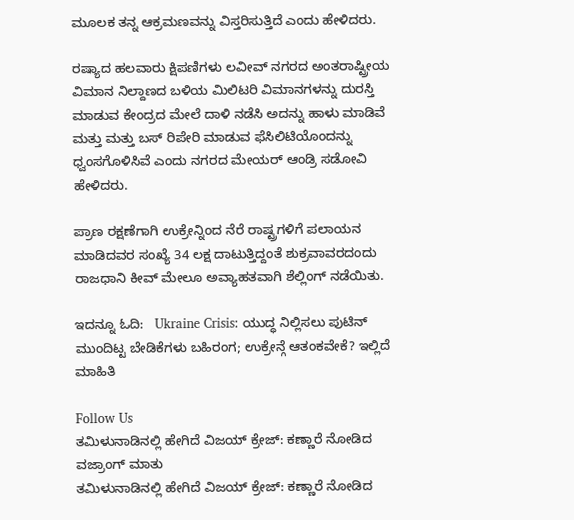ಮೂಲಕ ತನ್ನ ಆಕ್ರಮಣವನ್ನು ವಿಸ್ತರಿಸುತ್ತಿದೆ ಎಂದು ಹೇಳಿದರು.

ರಷ್ಯಾದ ಹಲವಾರು ಕ್ಷಿಪಣಿಗಳು ಲವೀವ್ ನಗರದ ಅಂತರಾಷ್ಟ್ರೀಯ ವಿಮಾನ ನಿಲ್ದಾಣದ ಬಳಿಯ ಮಿಲಿಟರಿ ವಿಮಾನಗಳನ್ನು ದುರಸ್ತಿ ಮಾಡುವ ಕೇಂದ್ರದ ಮೇಲೆ ದಾಳಿ ನಡೆಸಿ ಅದನ್ನು ಹಾಳು ಮಾಡಿವೆ ಮತ್ತು ಮತ್ತು ಬಸ್ ರಿಪೇರಿ ಮಾಡುವ ಫೆಸಿಲಿಟಿಯೊಂದನ್ನು ಧ್ವಂಸಗೊಳಿಸಿವೆ ಎಂದು ನಗರದ ಮೇಯರ್ ಆಂಡ್ರಿ ಸಡೋವಿ ಹೇಳಿದರು.

ಪ್ರಾಣ ರಕ್ಷಣೆಗಾಗಿ ಉಕ್ರೇನ್ನಿಂದ ನೆರೆ ರಾಷ್ಟ್ರಗಳಿಗೆ ಪಲಾಯನ ಮಾಡಿದವರ ಸಂಖ್ಯೆ 34 ಲಕ್ಷ ದಾಟುತ್ತಿದ್ದಂತೆ ಶುಕ್ರವಾವರದಂದು ರಾಜಧಾನಿ ಕೀವ್ ಮೇಲೂ ಅವ್ಯಾಹತವಾಗಿ ಶೆಲ್ಲಿಂಗ್ ನಡೆಯಿತು.

ಇದನ್ನೂ ಓದಿ:   Ukraine Crisis: ಯುದ್ಧ ನಿಲ್ಲಿಸಲು ಪುಟಿನ್ ಮುಂದಿಟ್ಟ ಬೇಡಿಕೆಗಳು ಬಹಿರಂಗ; ಉಕ್ರೇನ್ಗೆ ಆತಂಕವೇಕೆ? ಇಲ್ಲಿದೆ ಮಾಹಿತಿ

Follow Us
ತಮಿಳುನಾಡಿನಲ್ಲಿ ಹೇಗಿದೆ ವಿಜಯ್ ಕ್ರೇಜ್: ಕಣ್ಣಾರೆ ನೋಡಿದ ವಜ್ರಾಂಗ್ ಮಾತು
ತಮಿಳುನಾಡಿನಲ್ಲಿ ಹೇಗಿದೆ ವಿಜಯ್ ಕ್ರೇಜ್: ಕಣ್ಣಾರೆ ನೋಡಿದ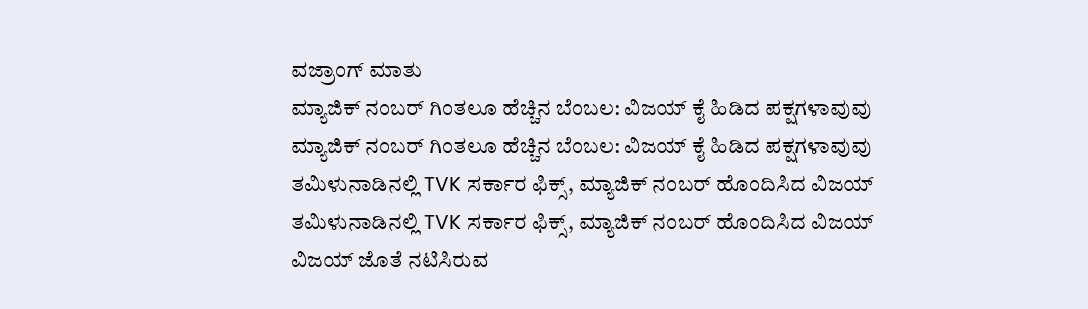ವಜ್ರಾಂಗ್ ಮಾತು
ಮ್ಯಾಜಿಕ್ ನಂಬರ್ ಗಿಂತಲೂ ಹೆಚ್ಚಿನ ಬೆಂಬಲ: ವಿಜಯ್ ಕೈ ಹಿಡಿದ ಪಕ್ಷಗಳಾವುವು
ಮ್ಯಾಜಿಕ್ ನಂಬರ್ ಗಿಂತಲೂ ಹೆಚ್ಚಿನ ಬೆಂಬಲ: ವಿಜಯ್ ಕೈ ಹಿಡಿದ ಪಕ್ಷಗಳಾವುವು
ತಮಿಳುನಾಡಿನಲ್ಲಿ TVK ಸರ್ಕಾರ ಫಿಕ್ಸ್‌, ಮ್ಯಾಜಿಕ್ ನಂಬರ್ ಹೊಂದಿಸಿದ ವಿಜಯ್
ತಮಿಳುನಾಡಿನಲ್ಲಿ TVK ಸರ್ಕಾರ ಫಿಕ್ಸ್‌, ಮ್ಯಾಜಿಕ್ ನಂಬರ್ ಹೊಂದಿಸಿದ ವಿಜಯ್
ವಿಜಯ್ ಜೊತೆ ನಟಿಸಿರುವ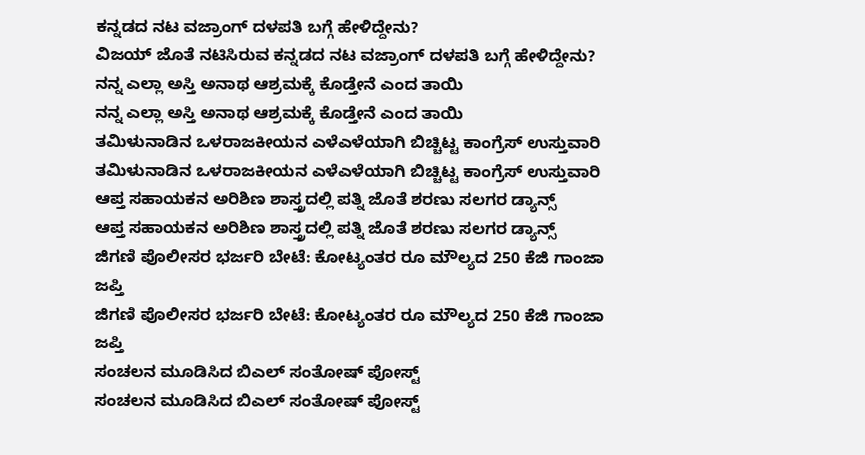ಕನ್ನಡದ ನಟ ವಜ್ರಾಂಗ್ ದಳಪತಿ ಬಗ್ಗೆ ಹೇಳಿದ್ದೇನು?
ವಿಜಯ್ ಜೊತೆ ನಟಿಸಿರುವ ಕನ್ನಡದ ನಟ ವಜ್ರಾಂಗ್ ದಳಪತಿ ಬಗ್ಗೆ ಹೇಳಿದ್ದೇನು?
ನನ್ನ ಎಲ್ಲಾ ಅಸ್ತಿ ಅನಾಥ ಆಶ್ರಮಕ್ಕೆ ಕೊಡ್ತೇನೆ ಎಂದ ತಾಯಿ
ನನ್ನ ಎಲ್ಲಾ ಅಸ್ತಿ ಅನಾಥ ಆಶ್ರಮಕ್ಕೆ ಕೊಡ್ತೇನೆ ಎಂದ ತಾಯಿ
ತಮಿಳುನಾಡಿನ ಒಳರಾಜಕೀಯನ ಎಳೆಎಳೆಯಾಗಿ ಬಿಚ್ಚಿಟ್ಟ ಕಾಂಗ್ರೆಸ್ ಉಸ್ತುವಾರಿ
ತಮಿಳುನಾಡಿನ ಒಳರಾಜಕೀಯನ ಎಳೆಎಳೆಯಾಗಿ ಬಿಚ್ಚಿಟ್ಟ ಕಾಂಗ್ರೆಸ್ ಉಸ್ತುವಾರಿ
ಆಪ್ತ ಸಹಾಯಕನ ಅರಿಶಿಣ ಶಾಸ್ತ್ರದಲ್ಲಿ ಪತ್ನಿ ಜೊತೆ ಶರಣು ಸಲಗರ ಡ್ಯಾನ್ಸ್
ಆಪ್ತ ಸಹಾಯಕನ ಅರಿಶಿಣ ಶಾಸ್ತ್ರದಲ್ಲಿ ಪತ್ನಿ ಜೊತೆ ಶರಣು ಸಲಗರ ಡ್ಯಾನ್ಸ್
ಜಿಗಣಿ ಪೊಲೀಸರ ಭರ್ಜರಿ ಬೇಟೆ: ಕೋಟ್ಯಂತರ ರೂ ಮೌಲ್ಯದ 250 ಕೆಜಿ ಗಾಂಜಾ ಜಪ್ತಿ
ಜಿಗಣಿ ಪೊಲೀಸರ ಭರ್ಜರಿ ಬೇಟೆ: ಕೋಟ್ಯಂತರ ರೂ ಮೌಲ್ಯದ 250 ಕೆಜಿ ಗಾಂಜಾ ಜಪ್ತಿ
ಸಂಚಲನ ಮೂಡಿಸಿದ ಬಿಎಲ್ ಸಂತೋಷ್ ಪೋಸ್ಟ್
ಸಂಚಲನ ಮೂಡಿಸಿದ ಬಿಎಲ್ ಸಂತೋಷ್ ಪೋಸ್ಟ್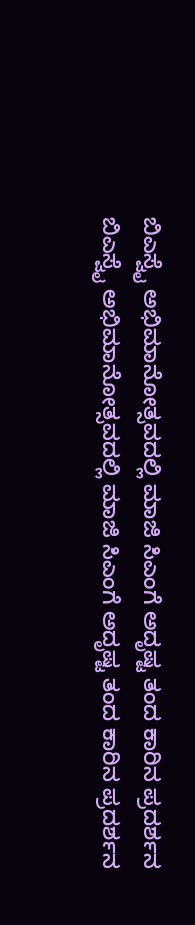ಬಿಎಸ್ವೈ ಅಭಿಮಾನೋತ್ಸವದಲ್ಲಿ ಮಾಜಿ ಸಿಎಂಗೆ ಅದೃಷ್ಟ ತಂದ ಕಾರಿನ ಪ್ರದರ್ಶನ
ಬಿಎಸ್ವೈ ಅಭಿಮಾನೋತ್ಸವದಲ್ಲಿ ಮಾಜಿ ಸಿಎಂಗೆ ಅದೃಷ್ಟ ತಂದ ಕಾರಿನ ಪ್ರದರ್ಶನ